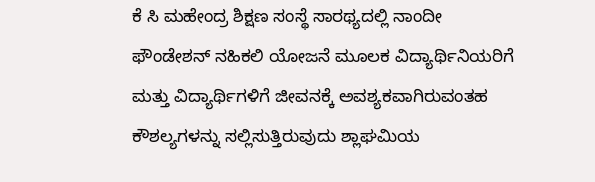ಕೆ ಸಿ ಮಹೇಂದ್ರ ಶಿಕ್ಷಣ ಸಂಸ್ಥೆ ಸಾರಥ್ಯದಲ್ಲಿ ನಾಂದೀ ಫೌಂಡೇಶನ್ ನಹಿಕಲಿ ಯೋಜನೆ ಮೂಲಕ ವಿದ್ಯಾರ್ಥಿನಿಯರಿಗೆ ಮತ್ತು ವಿದ್ಯಾರ್ಥಿಗಳಿಗೆ ಜೀವನಕ್ಕೆ ಅವಶ್ಯಕವಾಗಿರುವಂತಹ ಕೌಶಲ್ಯಗಳನ್ನು ಸಲ್ಲಿಸುತ್ತಿರುವುದು ಶ್ಲಾಘಮಿಯ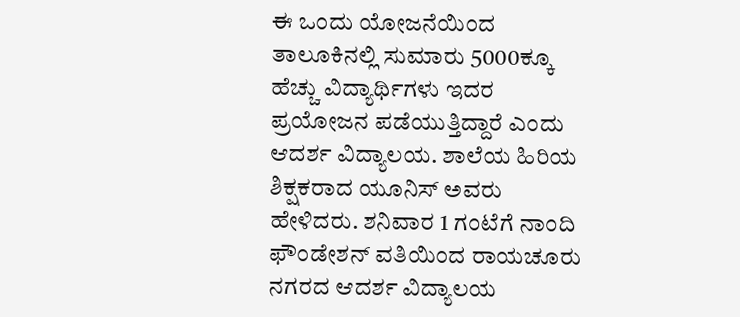ಈ ಒಂದು ಯೋಜನೆಯಿಂದ ತಾಲೂಕಿನಲ್ಲಿ ಸುಮಾರು 5000ಕ್ಕೂ ಹೆಚ್ಚು ವಿದ್ಯಾರ್ಥಿಗಳು ಇದರ ಪ್ರಯೋಜನ ಪಡೆಯುತ್ತಿದ್ದಾರೆ ಎಂದು ಆದರ್ಶ ವಿದ್ಯಾಲಯ. ಶಾಲೆಯ ಹಿರಿಯ ಶಿಕ್ಷಕರಾದ ಯೂನಿಸ್ ಅವರು ಹೇಳಿದರು. ಶನಿವಾರ 1 ಗಂಟೆಗೆ ನಾಂದಿ ಫೌಂಡೇಶನ್ ವತಿಯಿಂದ ರಾಯಚೂರು ನಗರದ ಆದರ್ಶ ವಿದ್ಯಾಲಯ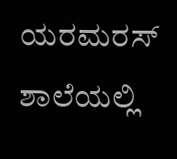ಯರಮರಸ್ ಶಾಲೆಯಲ್ಲಿ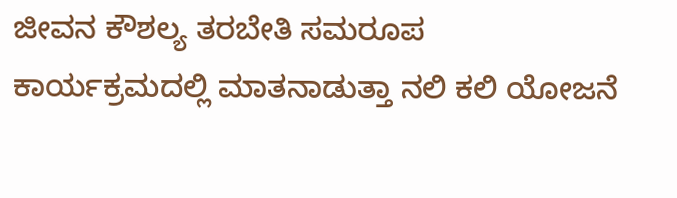ಜೀವನ ಕೌಶಲ್ಯ ತರಬೇತಿ ಸಮರೂಪ ಕಾರ್ಯಕ್ರಮದಲ್ಲಿ ಮಾತನಾಡುತ್ತಾ ನಲಿ ಕಲಿ ಯೋಜನೆ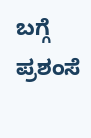ಬಗ್ಗೆ ಪ್ರಶಂಸೆ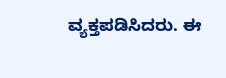ವ್ಯಕ್ತಪಡಿಸಿದರು. ಈ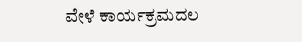ವೇಳೆ ಕಾರ್ಯಕ್ರಮದಲ